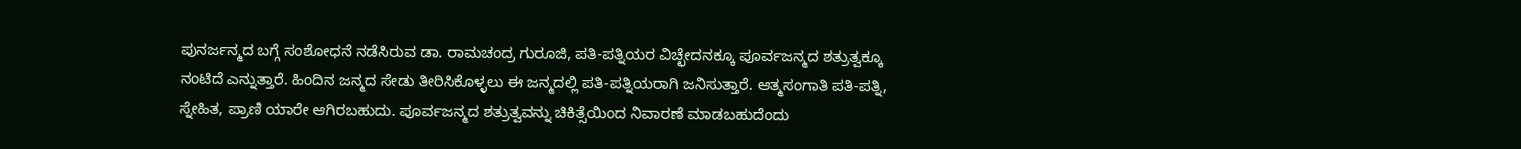ಪುನರ್ಜನ್ಮದ ಬಗ್ಗೆ ಸಂಶೋಧನೆ ನಡೆಸಿರುವ ಡಾ. ರಾಮಚಂದ್ರ ಗುರೂಜಿ, ಪತಿ-ಪತ್ನಿಯರ ವಿಚ್ಛೇದನಕ್ಕೂ ಪೂರ್ವಜನ್ಮದ ಶತ್ರುತ್ವಕ್ಕೂ ನಂಟಿದೆ ಎನ್ನುತ್ತಾರೆ. ಹಿಂದಿನ ಜನ್ಮದ ಸೇಡು ತೀರಿಸಿಕೊಳ್ಳಲು ಈ ಜನ್ಮದಲ್ಲಿ ಪತಿ-ಪತ್ನಿಯರಾಗಿ ಜನಿಸುತ್ತಾರೆ. ಆತ್ಮಸಂಗಾತಿ ಪತಿ-ಪತ್ನಿ, ಸ್ನೇಹಿತ, ಪ್ರಾಣಿ ಯಾರೇ ಆಗಿರಬಹುದು. ಪೂರ್ವಜನ್ಮದ ಶತ್ರುತ್ವವನ್ನು ಚಿಕಿತ್ಸೆಯಿಂದ ನಿವಾರಣೆ ಮಾಡಬಹುದೆಂದು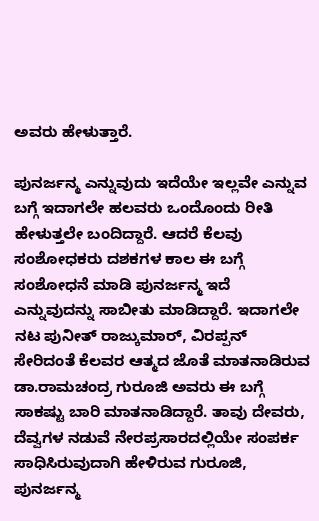ಅವರು ಹೇಳುತ್ತಾರೆ.

ಪುನರ್ಜನ್ಮ ಎನ್ನುವುದು ಇದೆಯೇ ಇಲ್ಲವೇ ಎನ್ನುವ ಬಗ್ಗೆ ಇದಾಗಲೇ ಹಲವರು ಒಂದೊಂದು ರೀತಿ ಹೇಳುತ್ತಲೇ ಬಂದಿದ್ದಾರೆ. ಆದರೆ ಕೆಲವು ಸಂಶೋಧಕರು ದಶಕಗಳ ಕಾಲ ಈ ಬಗ್ಗೆ ಸಂಶೋಧನೆ ಮಾಡಿ ಪುನರ್ಜನ್ಮ ಇದೆ ಎನ್ನುವುದನ್ನು ಸಾಬೀತು ಮಾಡಿದ್ದಾರೆ. ಇದಾಗಲೇ ನಟ ಪುನೀತ್ ರಾಜ್ಕುಮಾರ್, ವಿರಪ್ಪನ್ ಸೇರಿದಂತೆ ಕೆಲವರ ಆತ್ಮದ ಜೊತೆ ಮಾತನಾಡಿರುವ ಡಾ.ರಾಮಚಂದ್ರ ಗುರೂಜಿ ಅವರು ಈ ಬಗ್ಗೆ ಸಾಕಷ್ಟು ಬಾರಿ ಮಾತನಾಡಿದ್ದಾರೆ. ತಾವು ದೇವರು, ದೆವ್ವಗಳ ನಡುವೆ ನೇರಪ್ರಸಾರದಲ್ಲಿಯೇ ಸಂಪರ್ಕ ಸಾಧಿಸಿರುವುದಾಗಿ ಹೇಳಿರುವ ಗುರೂಜಿ, ಪುನರ್ಜನ್ಮ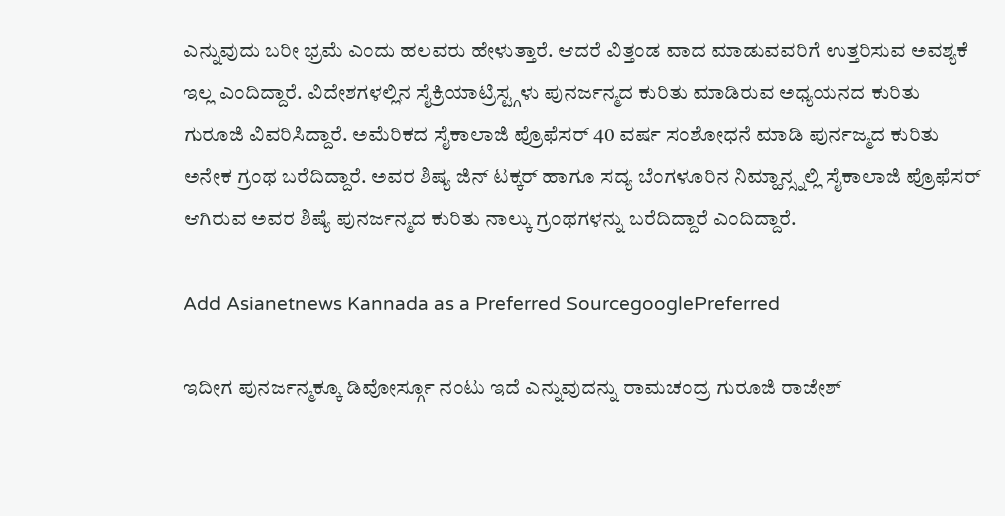ಎನ್ನುವುದು ಬರೀ ಭ್ರಮೆ ಎಂದು ಹಲವರು ಹೇಳುತ್ತಾರೆ. ಆದರೆ ವಿತ್ತಂಡ ವಾದ ಮಾಡುವವರಿಗೆ ಉತ್ತರಿಸುವ ಅವಶ್ಯಕೆ ಇಲ್ಲ ಎಂದಿದ್ದಾರೆ. ವಿದೇಶಗಳಲ್ಲಿನ ಸೈಕ್ರಿಯಾಟ್ರಿಸ್ಟ್ಗಳು ಪುನರ್ಜನ್ಮದ ಕುರಿತು ಮಾಡಿರುವ ಅಧ್ಯಯನದ ಕುರಿತು ಗುರೂಜಿ ವಿವರಿಸಿದ್ದಾರೆ. ಅಮೆರಿಕದ ಸೈಕಾಲಾಜಿ ಪ್ರೊಫೆಸರ್ 40 ವರ್ಷ ಸಂಶೋಧನೆ ಮಾಡಿ ಪುರ್ನಜ್ಮದ ಕುರಿತು ಅನೇಕ ಗ್ರಂಥ ಬರೆದಿದ್ದಾರೆ. ಅವರ ಶಿಷ್ಯ ಜಿನ್ ಟಕ್ಕರ್ ಹಾಗೂ ಸದ್ಯ ಬೆಂಗಳೂರಿನ ನಿಮ್ಹಾನ್ಸ್ನಲ್ಲಿ ಸೈಕಾಲಾಜಿ ಪ್ರೊಫೆಸರ್ ಆಗಿರುವ ಅವರ ಶಿಷ್ಯೆ ಪುನರ್ಜನ್ಮದ ಕುರಿತು ನಾಲ್ಕು ಗ್ರಂಥಗಳನ್ನು ಬರೆದಿದ್ದಾರೆ ಎಂದಿದ್ದಾರೆ.

Add Asianetnews Kannada as a Preferred SourcegooglePreferred

ಇದೀಗ ಪುನರ್ಜನ್ಮಕ್ಕೂ ಡಿವೋರ್ಸ್ಗೂ ನಂಟು ಇದೆ ಎನ್ನುವುದನ್ನು ರಾಮಚಂದ್ರ ಗುರೂಜಿ ರಾಜೇಶ್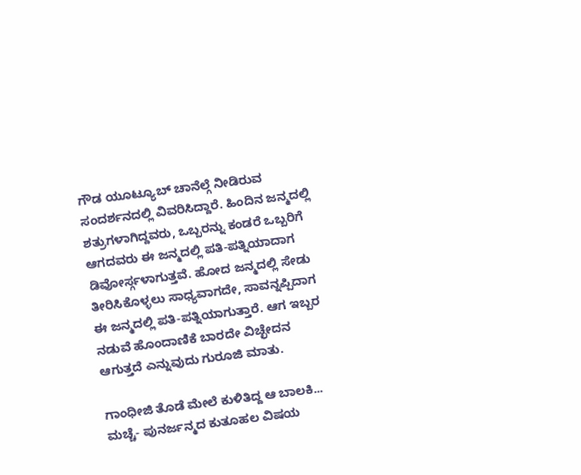ಗೌಡ ಯೂಟ್ಯೂಬ್ ಚಾನೆಲ್ಗೆ ನೀಡಿರುವ ಸಂದರ್ಶನದಲ್ಲಿ ವಿವರಿಸಿದ್ದಾರೆ. ಹಿಂದಿನ ಜನ್ಮದಲ್ಲಿ ಶತ್ರುಗಳಾಗಿದ್ದವರು, ಒಬ್ಬರನ್ನು ಕಂಡರೆ ಒಬ್ಬರಿಗೆ ಆಗದವರು ಈ ಜನ್ಮದಲ್ಲಿ ಪತಿ-ಪತ್ನಿಯಾದಾಗ ಡಿವೋರ್ಸ್ಗಳಾಗುತ್ತವೆ. ಹೋದ ಜನ್ಮದಲ್ಲಿ ಸೇಡು ತೀರಿಸಿಕೊಳ್ಳಲು ಸಾಧ್ಯವಾಗದೇ, ಸಾವನ್ನಪ್ಪಿದಾಗ ಈ ಜನ್ಮದಲ್ಲಿ ಪತಿ-ಪತ್ನಿಯಾಗುತ್ತಾರೆ. ಆಗ ಇಬ್ಬರ ನಡುವೆ ಹೊಂದಾಣಿಕೆ ಬಾರದೇ ವಿಚ್ಛೇದನ ಆಗುತ್ತದೆ ಎನ್ನುವುದು ಗುರೂಜಿ ಮಾತು.

ಗಾಂಧೀಜಿ ತೊಡೆ ಮೇಲೆ ಕುಳಿತಿದ್ದ ಆ ಬಾಲಕಿ... ಮಚ್ಚೆ- ಪುನರ್ಜನ್ಮದ ಕುತೂಹಲ ವಿಷಯ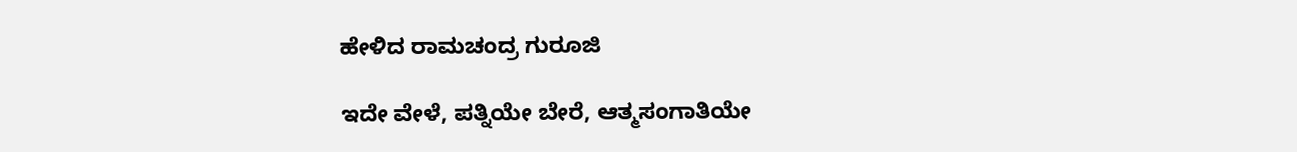ಹೇಳಿದ ರಾಮಚಂದ್ರ ಗುರೂಜಿ

ಇದೇ ವೇಳೆ, ಪತ್ನಿಯೇ ಬೇರೆ, ಆತ್ಮಸಂಗಾತಿಯೇ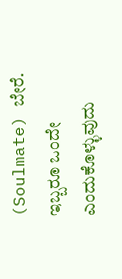(Soulmate) ಬೇರೆ. ಇಬ್ಬರೂ ಒಂದೇ ಎಂದುಕೊಳ್ಳುವುದು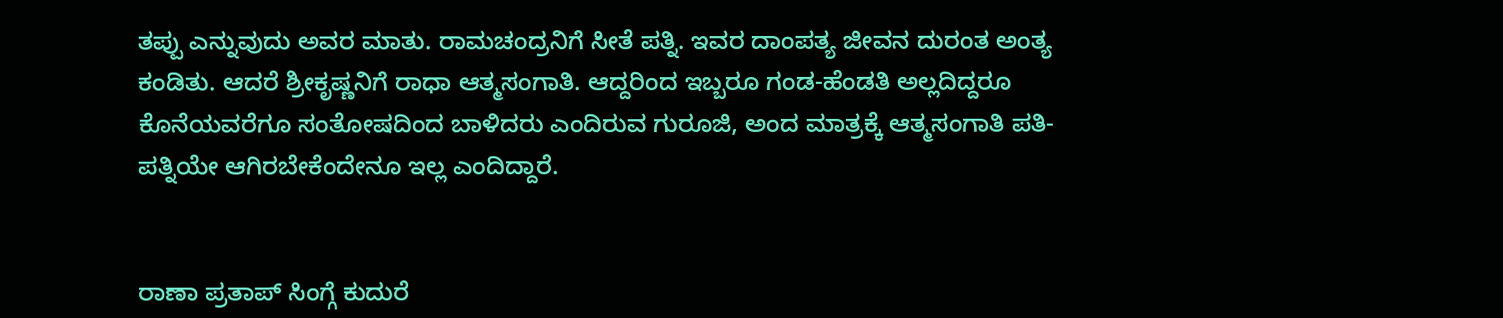ತಪ್ಪು ಎನ್ನುವುದು ಅವರ ಮಾತು. ರಾಮಚಂದ್ರನಿಗೆ ಸೀತೆ ಪತ್ನಿ. ಇವರ ದಾಂಪತ್ಯ ಜೀವನ ದುರಂತ ಅಂತ್ಯ ಕಂಡಿತು. ಆದರೆ ಶ್ರೀಕೃಷ್ಣನಿಗೆ ರಾಧಾ ಆತ್ಮಸಂಗಾತಿ. ಆದ್ದರಿಂದ ಇಬ್ಬರೂ ಗಂಡ-ಹೆಂಡತಿ ಅಲ್ಲದಿದ್ದರೂ ಕೊನೆಯವರೆಗೂ ಸಂತೋಷದಿಂದ ಬಾಳಿದರು ಎಂದಿರುವ ಗುರೂಜಿ, ಅಂದ ಮಾತ್ರಕ್ಕೆ ಆತ್ಮಸಂಗಾತಿ ಪತಿ-ಪತ್ನಿಯೇ ಆಗಿರಬೇಕೆಂದೇನೂ ಇಲ್ಲ ಎಂದಿದ್ದಾರೆ.


ರಾಣಾ ಪ್ರತಾಪ್ ಸಿಂಗ್ಗೆ ಕುದುರೆ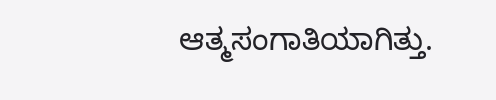ಆತ್ಮಸಂಗಾತಿಯಾಗಿತ್ತು.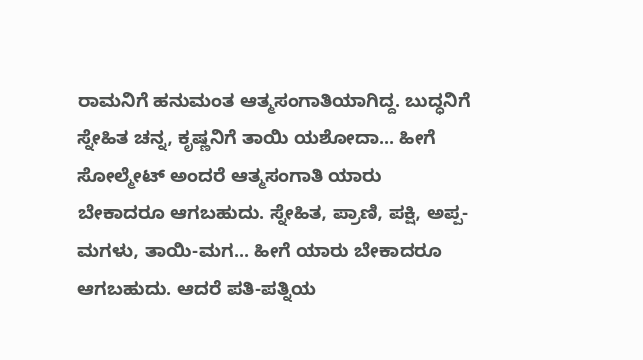ರಾಮನಿಗೆ ಹನುಮಂತ ಆತ್ಮಸಂಗಾತಿಯಾಗಿದ್ದ. ಬುದ್ಧನಿಗೆ ಸ್ನೇಹಿತ ಚನ್ನ, ಕೃಷ್ಣನಿಗೆ ತಾಯಿ ಯಶೋದಾ... ಹೀಗೆ ಸೋಲ್ಮೇಟ್ ಅಂದರೆ ಆತ್ಮಸಂಗಾತಿ ಯಾರು ಬೇಕಾದರೂ ಆಗಬಹುದು. ಸ್ನೇಹಿತ, ಪ್ರಾಣಿ, ಪಕ್ಷಿ, ಅಪ್ಪ-ಮಗಳು, ತಾಯಿ-ಮಗ... ಹೀಗೆ ಯಾರು ಬೇಕಾದರೂ ಆಗಬಹುದು. ಆದರೆ ಪತಿ-ಪತ್ನಿಯ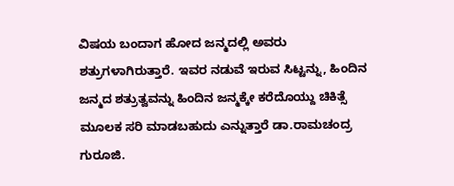ವಿಷಯ ಬಂದಾಗ ಹೋದ ಜನ್ಮದಲ್ಲಿ ಅವರು ಶತ್ರುಗಳಾಗಿರುತ್ತಾರೆ. ಇವರ ನಡುವೆ ಇರುವ ಸಿಟ್ಟನ್ನು, ಹಿಂದಿನ ಜನ್ಮದ ಶತ್ರುತ್ವವನ್ನು ಹಿಂದಿನ ಜನ್ಮಕ್ಕೇ ಕರೆದೊಯ್ದು ಚಿಕಿತ್ಸೆ ಮೂಲಕ ಸರಿ ಮಾಡಬಹುದು ಎನ್ನುತ್ತಾರೆ ಡಾ.ರಾಮಚಂದ್ರ ಗುರೂಜಿ.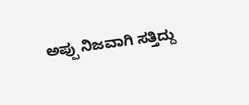ಅಪ್ಪು ನಿಜವಾಗಿ ಸತ್ತಿದ್ದು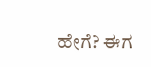ಹೇಗೆ? ಈಗ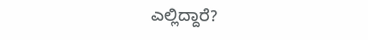ಎಲ್ಲಿದ್ದಾರೆ?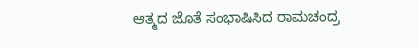ಆತ್ಮದ ಜೊತೆ ಸಂಭಾಷಿಸಿದ ರಾಮಚಂದ್ರ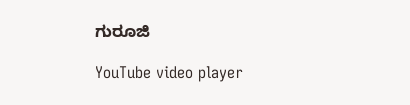ಗುರೂಜಿ

YouTube video player